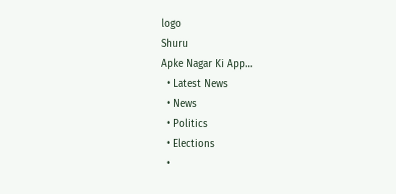logo
Shuru
Apke Nagar Ki App…
  • Latest News
  • News
  • Politics
  • Elections
  •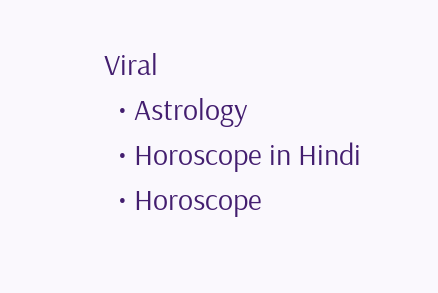Viral
  • Astrology
  • Horoscope in Hindi
  • Horoscope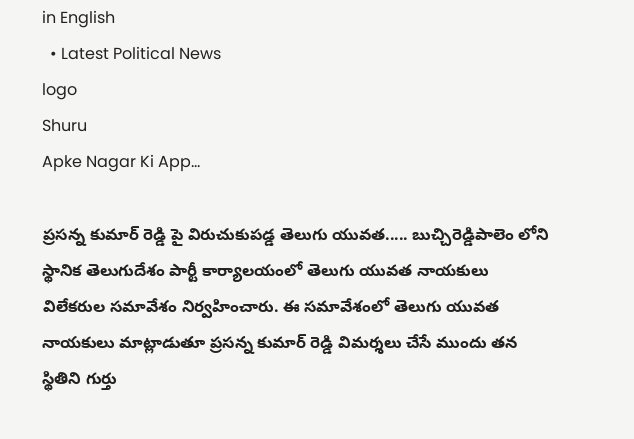in English
  • Latest Political News
logo
Shuru
Apke Nagar Ki App…

ప్రసన్న కుమార్ రెడ్డి పై విరుచుకుపడ్డ తెలుగు యువత..... బుచ్చిరెడ్డిపాలెం లోని స్థానిక తెలుగుదేశం పార్టీ కార్యాలయంలో తెలుగు యువత నాయకులు విలేకరుల సమావేశం నిర్వహించారు. ఈ సమావేశంలో తెలుగు యువత నాయకులు మాట్లాడుతూ ప్రసన్న కుమార్ రెడ్డి విమర్శలు చేసే ముందు తన స్థితిని గుర్తు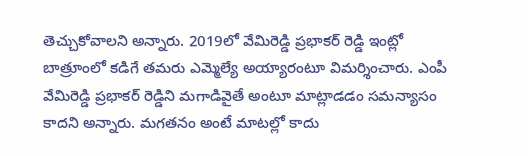తెచ్చుకోవాలని అన్నారు. 2019లో వేమిరెడ్డి ప్రభాకర్ రెడ్డి ఇంట్లో బాత్రూంలో కడిగే తమరు ఎమ్మెల్యే అయ్యారంటూ విమర్శించారు. ఎంపీ వేమిరెడ్డి ప్రభాకర్ రెడ్డిని మగాడివైతే అంటూ మాట్లాడడం సమన్యాసం కాదని అన్నారు. మగతనం అంటే మాటల్లో కాదు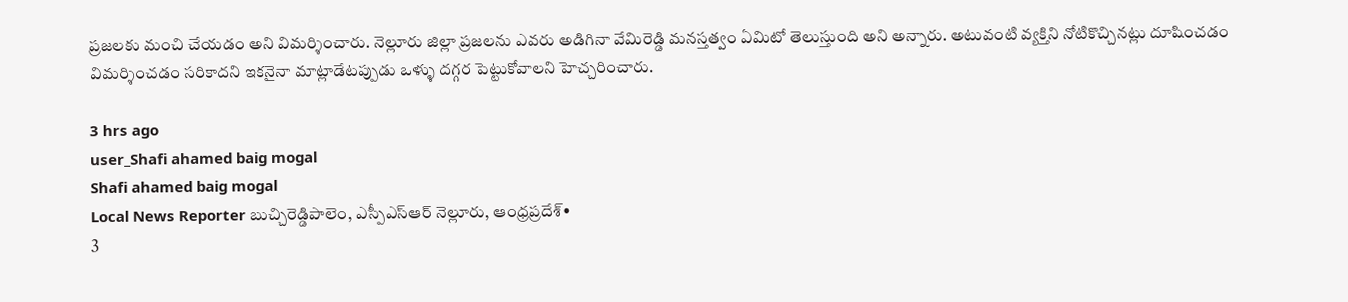ప్రజలకు మంచి చేయడం అని విమర్శించారు. నెల్లూరు జిల్లా ప్రజలను ఎవరు అడిగినా వేమిరెడ్డి మనస్తత్వం ఏమిటో తెలుస్తుంది అని అన్నారు. అటువంటి వ్యక్తిని నోటికొచ్చినట్లు దూషించడం విమర్శించడం సరికాదని ఇకనైనా మాట్లాడేటప్పుడు ఒళ్ళు దగ్గర పెట్టుకోవాలని హెచ్చరించారు.

3 hrs ago
user_Shafi ahamed baig mogal
Shafi ahamed baig mogal
Local News Reporter బుచ్చిరెడ్డిపాలెం, ఎస్పీఎస్ఆర్ నెల్లూరు, ఆంధ్రప్రదేశ్•
3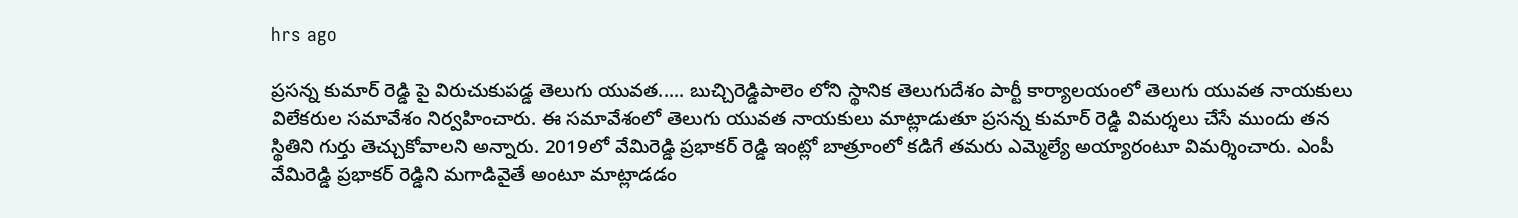hrs ago

ప్రసన్న కుమార్ రెడ్డి పై విరుచుకుపడ్డ తెలుగు యువత..... బుచ్చిరెడ్డిపాలెం లోని స్థానిక తెలుగుదేశం పార్టీ కార్యాలయంలో తెలుగు యువత నాయకులు విలేకరుల సమావేశం నిర్వహించారు. ఈ సమావేశంలో తెలుగు యువత నాయకులు మాట్లాడుతూ ప్రసన్న కుమార్ రెడ్డి విమర్శలు చేసే ముందు తన స్థితిని గుర్తు తెచ్చుకోవాలని అన్నారు. 2019లో వేమిరెడ్డి ప్రభాకర్ రెడ్డి ఇంట్లో బాత్రూంలో కడిగే తమరు ఎమ్మెల్యే అయ్యారంటూ విమర్శించారు. ఎంపీ వేమిరెడ్డి ప్రభాకర్ రెడ్డిని మగాడివైతే అంటూ మాట్లాడడం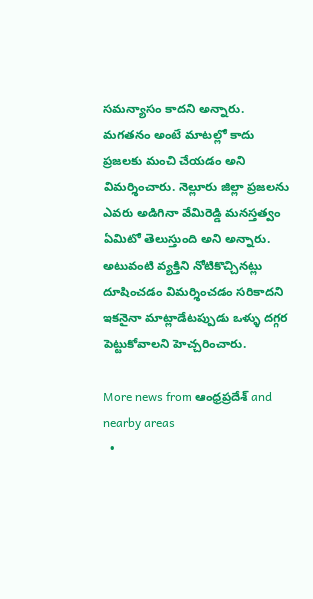సమన్యాసం కాదని అన్నారు. మగతనం అంటే మాటల్లో కాదు ప్రజలకు మంచి చేయడం అని విమర్శించారు. నెల్లూరు జిల్లా ప్రజలను ఎవరు అడిగినా వేమిరెడ్డి మనస్తత్వం ఏమిటో తెలుస్తుంది అని అన్నారు. అటువంటి వ్యక్తిని నోటికొచ్చినట్లు దూషించడం విమర్శించడం సరికాదని ఇకనైనా మాట్లాడేటప్పుడు ఒళ్ళు దగ్గర పెట్టుకోవాలని హెచ్చరించారు.

More news from ఆంధ్రప్రదేశ్ and nearby areas
  •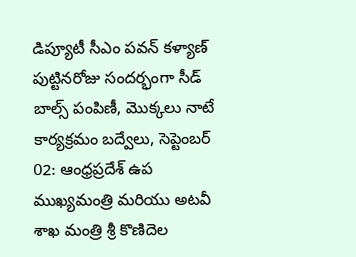డిప్యూటీ సీఎం పవన్ కళ్యాణ్ పుట్టినరోజు సందర్భంగా సీడ్ బాల్స్ పంపిణీ, మొక్కలు నాటే కార్యక్రమం బద్వేలు, సెప్టెంబర్ 02: ఆంధ్రప్రదేశ్ ఉప ముఖ్యమంత్రి మరియు అటవీ శాఖ మంత్రి శ్రీ కొణిదెల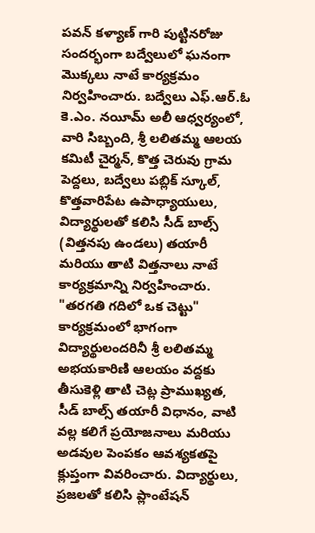పవన్ కళ్యాణ్ గారి పుట్టినరోజు సందర్భంగా బద్వేలులో ఘనంగా మొక్కలు నాటే కార్యక్రమం నిర్వహించారు. బద్వేలు ఎఫ్.ఆర్.ఓ కె.ఎం. నయీమ్ అలీ ఆధ్వర్యంలో, వారి సిబ్బంది, శ్రీ లలితమ్మ ఆలయ కమిటీ చైర్మన్, కొత్త చెరువు గ్రామ పెద్దలు, బద్వేలు పబ్లిక్ స్కూల్, కొత్తవారిపేట ఉపాధ్యాయులు, విద్యార్థులతో కలిసి సీడ్ బాల్స్ (విత్తనపు ఉండలు) తయారీ మరియు తాటి విత్తనాలు నాటే కార్యక్రమాన్ని నిర్వహించారు. "తరగతి గదిలో ఒక చెట్టు" కార్యక్రమంలో భాగంగా విద్యార్థులందరినీ శ్రీ లలితమ్మ అభయకారిణి ఆలయం వద్దకు తీసుకెళ్లి తాటి చెట్ల ప్రాముఖ్యత, సీడ్ బాల్స్ తయారీ విధానం, వాటి వల్ల కలిగే ప్రయోజనాలు మరియు అడవుల పెంపకం ఆవశ్యకతపై క్లుప్తంగా వివరించారు. విద్యార్థులు, ప్రజలతో కలిసి ప్లాంటేషన్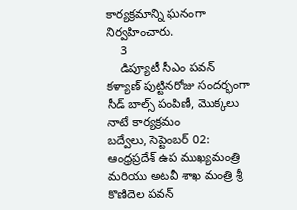కార్యక్రమాన్ని ఘనంగా నిర్వహించారు.
    3
    డిప్యూటీ సీఎం పవన్ కళ్యాణ్ పుట్టినరోజు సందర్భంగా సీడ్ బాల్స్ పంపిణీ, మొక్కలు నాటే కార్యక్రమం
బద్వేలు, సెప్టెంబర్ 02: ఆంధ్రప్రదేశ్ ఉప ముఖ్యమంత్రి మరియు అటవీ శాఖ మంత్రి శ్రీ కొణిదెల పవన్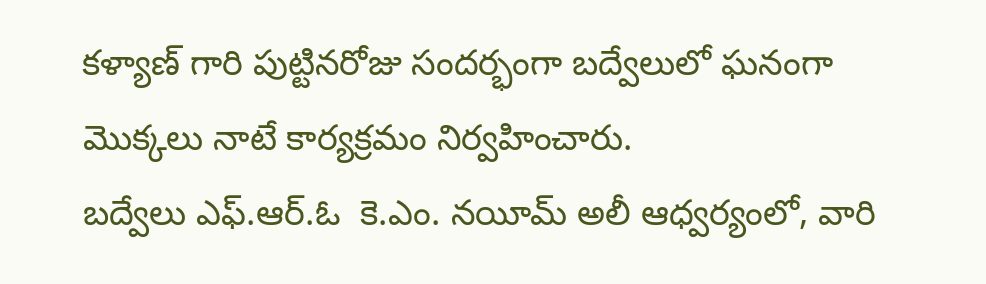కళ్యాణ్ గారి పుట్టినరోజు సందర్భంగా బద్వేలులో ఘనంగా మొక్కలు నాటే కార్యక్రమం నిర్వహించారు.
బద్వేలు ఎఫ్.ఆర్.ఓ  కె.ఎం. నయీమ్ అలీ ఆధ్వర్యంలో, వారి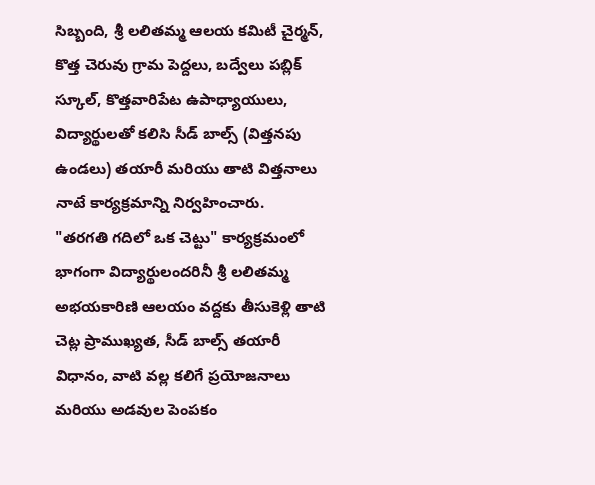సిబ్బంది, శ్రీ లలితమ్మ ఆలయ కమిటీ చైర్మన్, కొత్త చెరువు గ్రామ పెద్దలు, బద్వేలు పబ్లిక్ స్కూల్, కొత్తవారిపేట ఉపాధ్యాయులు, విద్యార్థులతో కలిసి సీడ్ బాల్స్ (విత్తనపు ఉండలు) తయారీ మరియు తాటి విత్తనాలు నాటే కార్యక్రమాన్ని నిర్వహించారు.
"తరగతి గదిలో ఒక చెట్టు" కార్యక్రమంలో భాగంగా విద్యార్థులందరినీ శ్రీ లలితమ్మ అభయకారిణి ఆలయం వద్దకు తీసుకెళ్లి తాటి చెట్ల ప్రాముఖ్యత, సీడ్ బాల్స్ తయారీ విధానం, వాటి వల్ల కలిగే ప్రయోజనాలు మరియు అడవుల పెంపకం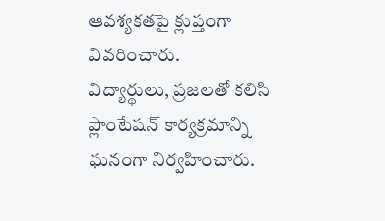ఆవశ్యకతపై క్లుప్తంగా వివరించారు.
విద్యార్థులు, ప్రజలతో కలిసి ప్లాంటేషన్ కార్యక్రమాన్ని ఘనంగా నిర్వహించారు.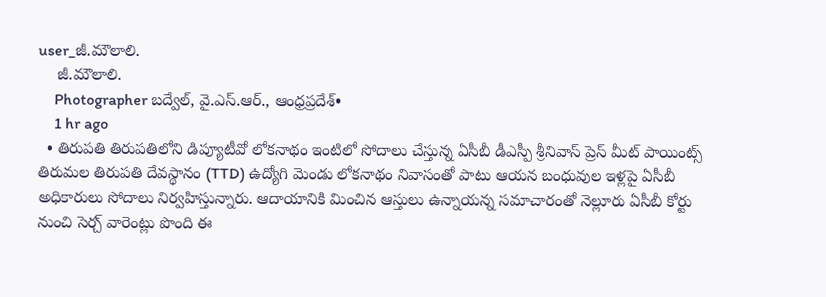user_జీ.మౌలాలి.
    జీ.మౌలాలి.
    Photographer బద్వేల్, వై.ఎస్.ఆర్., ఆంధ్రప్రదేశ్•
    1 hr ago
  • తిరుపతి తిరుపతిలోని డిప్యూటీవో లోకనాథం ఇంటిలో సోదాలు చేస్తున్న ఏసీబీ డీఎస్పీ శ్రీనివాస్ ప్రెస్ మీట్ పాయింట్స్ తిరుమల తిరుపతి దేవస్థానం (TTD) ఉద్యోగి మెండు లోకనాథం నివాసంతో పాటు ఆయన బంధువుల ఇళ్లపై ఏసీబీ అధికారులు సోదాలు నిర్వహిస్తున్నారు. ఆదాయానికి మించిన ఆస్తులు ఉన్నాయన్న సమాచారంతో నెల్లూరు ఏసీబీ కోర్టు నుంచి సెర్చ్ వారెంట్లు పొంది ఈ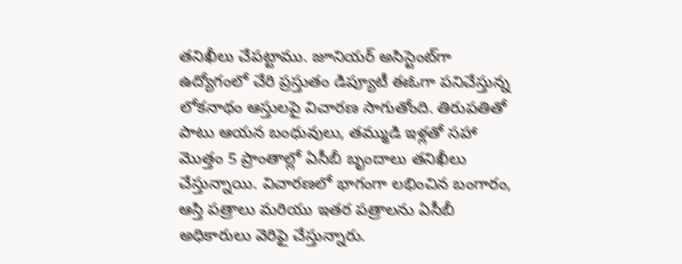తనిఖీలు చేపట్టాము. జూనియర్ అసిస్టెంట్‌గా ఉద్యోగంలో చేరి ప్రస్తుతం డిప్యూటీ ఈఓగా పనిచేస్తున్న లోకనాథం ఆస్తులపై విచారణ సాగుతోంది. తిరుపతితో పాటు ఆయన బంధువులు, తమ్ముడి ఇళ్లతో సహా మొత్తం 5 ప్రాంతాల్లో ఏసీబీ బృందాలు తనిఖీలు చేస్తున్నాయి. విచారణలో భాగంగా లభించిన బంగారం, ఆస్తి పత్రాలు మరియు ఇతర పత్రాలను ఏసీబీ అధికారులు వెరిఫై చేస్తున్నారు.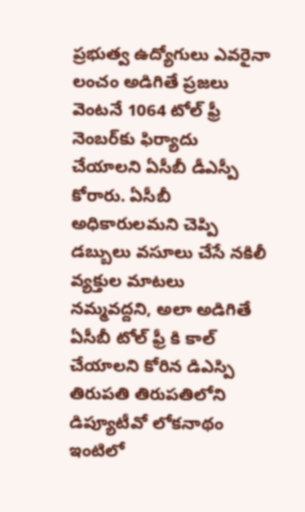ప్రభుత్వ ఉద్యోగులు ఎవరైనా లంచం అడిగితే ప్రజలు వెంటనే 1064 టోల్ ఫ్రీ నెంబర్‌కు ఫిర్యాదు చేయాలని ఏసీబీ డీఎస్పీ కోరారు. ఏసీబీ అధికారులమని చెప్పి డబ్బులు వసూలు చేసే నకిలీ వ్యక్తుల మాటలు నమ్మవద్దని, అలా అడిగితే ఏసీబీ టోల్ ఫ్రీ కి కాల్ చేయాలని కోరిన డిఎస్పి తిరుపతి తిరుపతిలోని డిప్యూటీవో లోకనాథం ఇంటిలో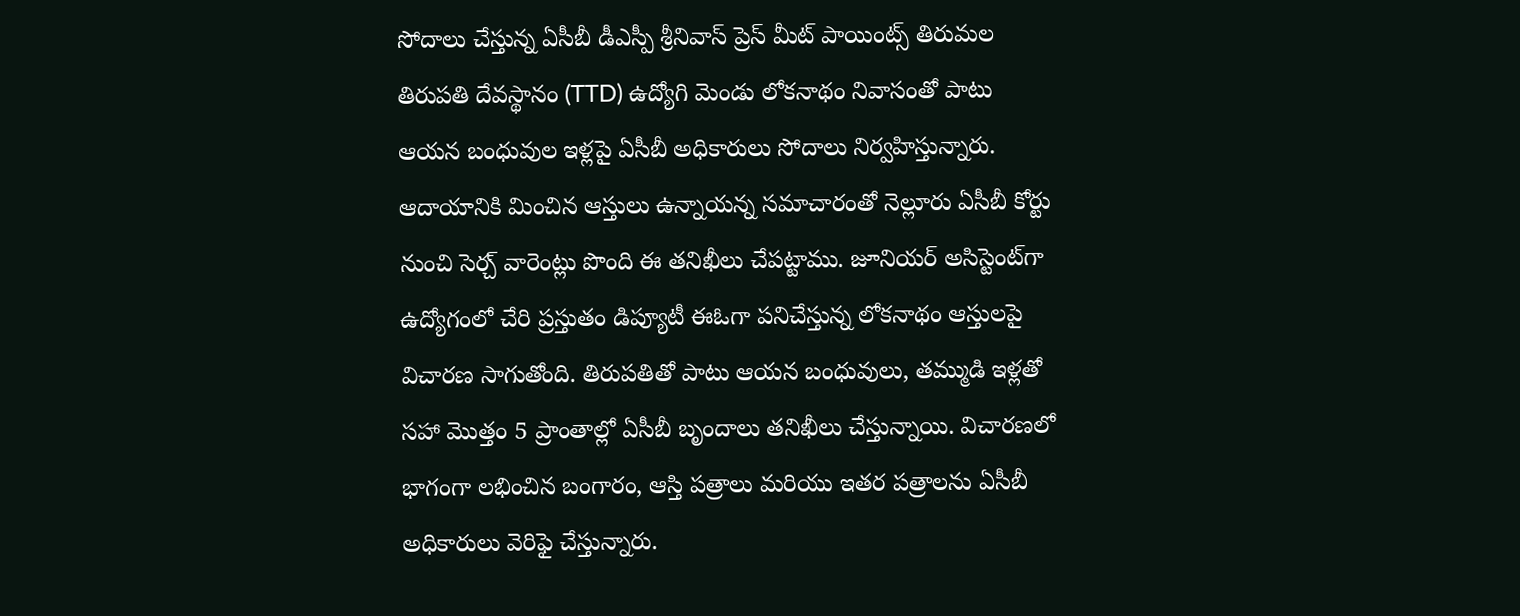సోదాలు చేస్తున్న ఏసీబీ డీఎస్పీ శ్రీనివాస్ ప్రెస్ మీట్ పాయింట్స్ తిరుమల తిరుపతి దేవస్థానం (TTD) ఉద్యోగి మెండు లోకనాథం నివాసంతో పాటు ఆయన బంధువుల ఇళ్లపై ఏసీబీ అధికారులు సోదాలు నిర్వహిస్తున్నారు. ఆదాయానికి మించిన ఆస్తులు ఉన్నాయన్న సమాచారంతో నెల్లూరు ఏసీబీ కోర్టు నుంచి సెర్చ్ వారెంట్లు పొంది ఈ తనిఖీలు చేపట్టాము. జూనియర్ అసిస్టెంట్‌గా ఉద్యోగంలో చేరి ప్రస్తుతం డిప్యూటీ ఈఓగా పనిచేస్తున్న లోకనాథం ఆస్తులపై విచారణ సాగుతోంది. తిరుపతితో పాటు ఆయన బంధువులు, తమ్ముడి ఇళ్లతో సహా మొత్తం 5 ప్రాంతాల్లో ఏసీబీ బృందాలు తనిఖీలు చేస్తున్నాయి. విచారణలో భాగంగా లభించిన బంగారం, ఆస్తి పత్రాలు మరియు ఇతర పత్రాలను ఏసీబీ అధికారులు వెరిఫై చేస్తున్నారు.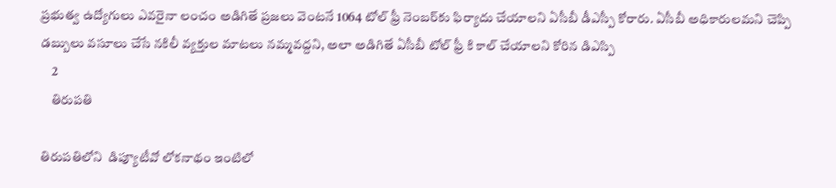ప్రభుత్వ ఉద్యోగులు ఎవరైనా లంచం అడిగితే ప్రజలు వెంటనే 1064 టోల్ ఫ్రీ నెంబర్‌కు ఫిర్యాదు చేయాలని ఏసీబీ డీఎస్పీ కోరారు. ఏసీబీ అధికారులమని చెప్పి డబ్బులు వసూలు చేసే నకిలీ వ్యక్తుల మాటలు నమ్మవద్దని, అలా అడిగితే ఏసీబీ టోల్ ఫ్రీ కి కాల్ చేయాలని కోరిన డిఎస్పి
    2
    తిరుపతి

తిరుపతిలోని  డిప్యూటీవో లోకనాథం ఇంటిలో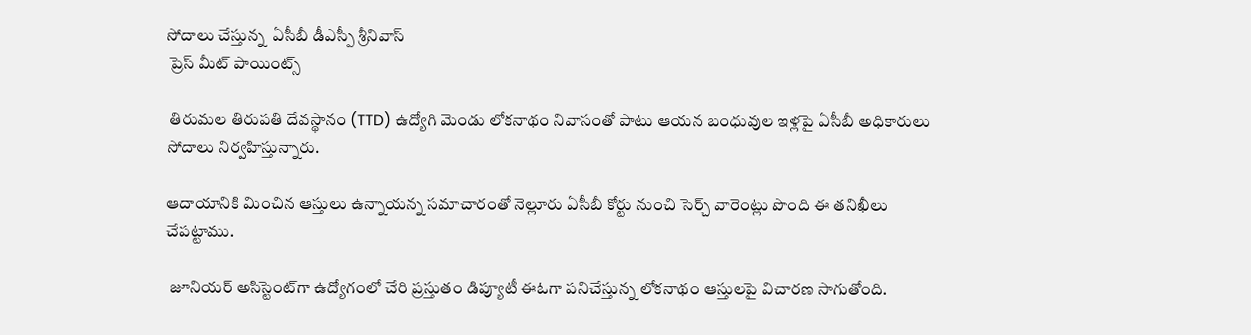సోదాలు చేస్తున్న  ఏసీబీ డీఎస్పీ శ్రీనివాస్
 ప్రెస్ మీట్ పాయింట్స్

 తిరుమల తిరుపతి దేవస్థానం (TTD) ఉద్యోగి మెండు లోకనాథం నివాసంతో పాటు ఆయన బంధువుల ఇళ్లపై ఏసీబీ అధికారులు సోదాలు నిర్వహిస్తున్నారు.

ఆదాయానికి మించిన ఆస్తులు ఉన్నాయన్న సమాచారంతో నెల్లూరు ఏసీబీ కోర్టు నుంచి సెర్చ్ వారెంట్లు పొంది ఈ తనిఖీలు చేపట్టాము.

 జూనియర్ అసిస్టెంట్‌గా ఉద్యోగంలో చేరి ప్రస్తుతం డిప్యూటీ ఈఓగా పనిచేస్తున్న లోకనాథం ఆస్తులపై విచారణ సాగుతోంది.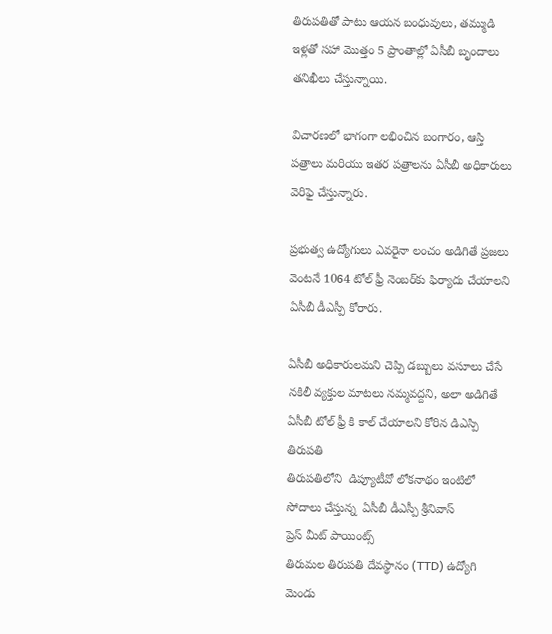తిరుపతితో పాటు ఆయన బంధువులు, తమ్ముడి ఇళ్లతో సహా మొత్తం 5 ప్రాంతాల్లో ఏసీబీ బృందాలు తనిఖీలు చేస్తున్నాయి.

విచారణలో భాగంగా లభించిన బంగారం, ఆస్తి పత్రాలు మరియు ఇతర పత్రాలను ఏసీబీ అధికారులు వెరిఫై చేస్తున్నారు.

ప్రభుత్వ ఉద్యోగులు ఎవరైనా లంచం అడిగితే ప్రజలు వెంటనే 1064 టోల్ ఫ్రీ నెంబర్‌కు ఫిర్యాదు చేయాలని ఏసీబీ డీఎస్పీ కోరారు.

ఏసీబీ అధికారులమని చెప్పి డబ్బులు వసూలు చేసే నకిలీ వ్యక్తుల మాటలు నమ్మవద్దని, అలా అడిగితే ఏసీబీ టోల్ ఫ్రీ కి కాల్ చేయాలని కోరిన డిఎస్పి
తిరుపతి
తిరుపతిలోని  డిప్యూటీవో లోకనాథం ఇంటిలో సోదాలు చేస్తున్న  ఏసీబీ డీఎస్పీ శ్రీనివాస్
ప్రెస్ మీట్ పాయింట్స్
తిరుమల తిరుపతి దేవస్థానం (TTD) ఉద్యోగి మెండు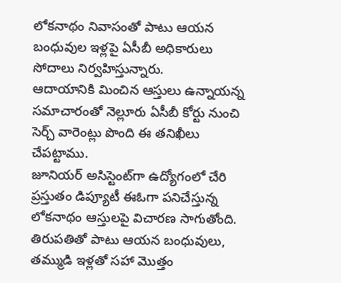లోకనాథం నివాసంతో పాటు ఆయన బంధువుల ఇళ్లపై ఏసీబీ అధికారులు సోదాలు నిర్వహిస్తున్నారు.
ఆదాయానికి మించిన ఆస్తులు ఉన్నాయన్న సమాచారంతో నెల్లూరు ఏసీబీ కోర్టు నుంచి సెర్చ్ వారెంట్లు పొంది ఈ తనిఖీలు చేపట్టాము.
జూనియర్ అసిస్టెంట్‌గా ఉద్యోగంలో చేరి ప్రస్తుతం డిప్యూటీ ఈఓగా పనిచేస్తున్న లోకనాథం ఆస్తులపై విచారణ సాగుతోంది.
తిరుపతితో పాటు ఆయన బంధువులు, తమ్ముడి ఇళ్లతో సహా మొత్తం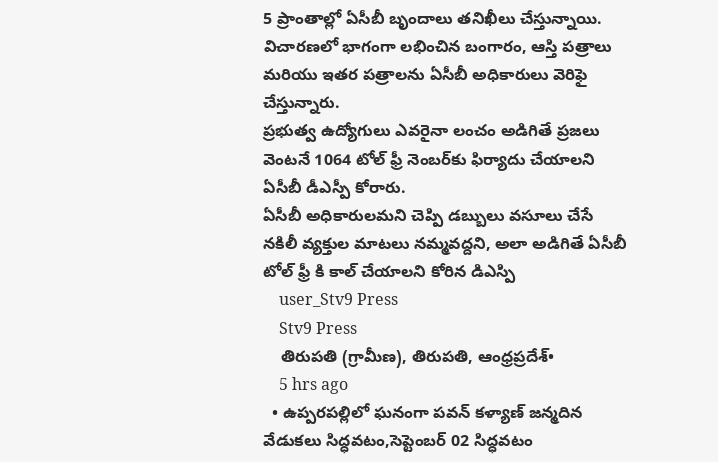5 ప్రాంతాల్లో ఏసీబీ బృందాలు తనిఖీలు చేస్తున్నాయి.
విచారణలో భాగంగా లభించిన బంగారం, ఆస్తి పత్రాలు మరియు ఇతర పత్రాలను ఏసీబీ అధికారులు వెరిఫై చేస్తున్నారు.
ప్రభుత్వ ఉద్యోగులు ఎవరైనా లంచం అడిగితే ప్రజలు వెంటనే 1064 టోల్ ఫ్రీ నెంబర్‌కు ఫిర్యాదు చేయాలని ఏసీబీ డీఎస్పీ కోరారు.
ఏసీబీ అధికారులమని చెప్పి డబ్బులు వసూలు చేసే నకిలీ వ్యక్తుల మాటలు నమ్మవద్దని, అలా అడిగితే ఏసీబీ టోల్ ఫ్రీ కి కాల్ చేయాలని కోరిన డిఎస్పి
    user_Stv9 Press
    Stv9 Press
    తిరుపతి (గ్రామీణ), తిరుపతి, ఆంధ్రప్రదేశ్•
    5 hrs ago
  • ఉప్పరపల్లిలో ఘనంగా పవన్ కళ్యాణ్ జన్మదిన వేడుకలు సిద్ధవటం,సెప్టెంబర్ 02 సిద్ధవటం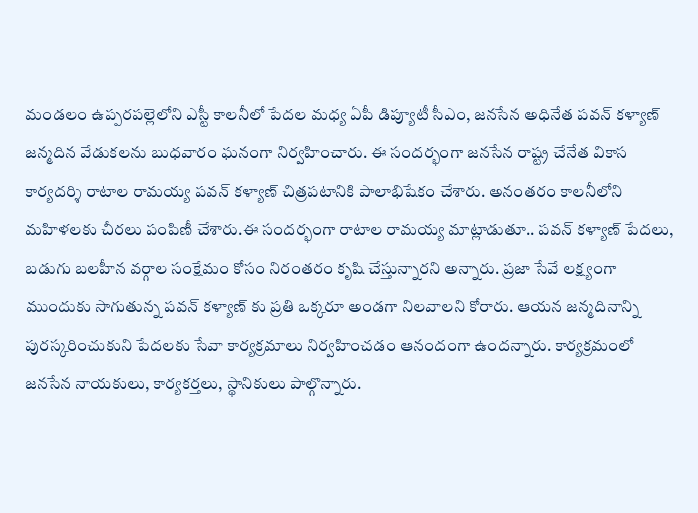మండలం ఉప్పరపల్లెలోని ఎస్టీ కాలనీలో పేదల మధ్య ఏపీ డిప్యూటీ సీఎం, జనసేన అధినేత పవన్ కళ్యాణ్ జన్మదిన వేడుకలను బుధవారం ఘనంగా నిర్వహించారు. ఈ సందర్భంగా జనసేన రాష్ట్ర చేనేత వికాస కార్యదర్శి రాటాల రామయ్య పవన్ కళ్యాణ్ చిత్రపటానికి పాలాభిషేకం చేశారు. అనంతరం కాలనీలోని మహిళలకు చీరలు పంపిణీ చేశారు.ఈ సందర్భంగా రాటాల రామయ్య మాట్లాడుతూ.. పవన్ కళ్యాణ్ పేదలు, బడుగు బలహీన వర్గాల సంక్షేమం కోసం నిరంతరం కృషి చేస్తున్నారని అన్నారు. ప్రజా సేవే లక్ష్యంగా ముందుకు సాగుతున్న పవన్ కళ్యాణ్ కు ప్రతి ఒక్కరూ అండగా నిలవాలని కోరారు. ఆయన జన్మదినాన్ని పురస్కరించుకుని పేదలకు సేవా కార్యక్రమాలు నిర్వహించడం ఆనందంగా ఉందన్నారు. కార్యక్రమంలో జనసేన నాయకులు, కార్యకర్తలు, స్థానికులు పాల్గొన్నారు.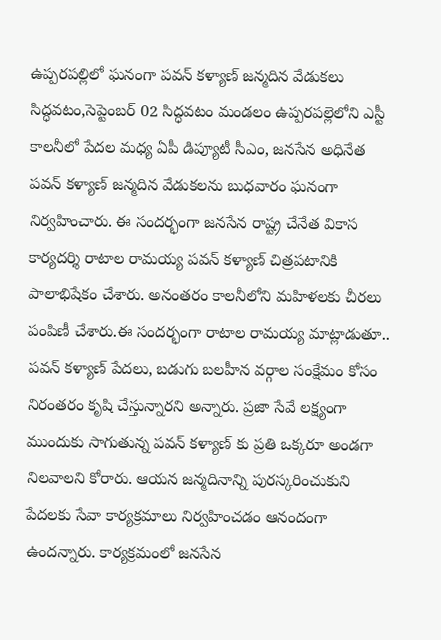ఉప్పరపల్లిలో ఘనంగా పవన్ కళ్యాణ్ జన్మదిన వేడుకలు సిద్ధవటం,సెప్టెంబర్ 02 సిద్ధవటం మండలం ఉప్పరపల్లెలోని ఎస్టీ కాలనీలో పేదల మధ్య ఏపీ డిప్యూటీ సీఎం, జనసేన అధినేత పవన్ కళ్యాణ్ జన్మదిన వేడుకలను బుధవారం ఘనంగా నిర్వహించారు. ఈ సందర్భంగా జనసేన రాష్ట్ర చేనేత వికాస కార్యదర్శి రాటాల రామయ్య పవన్ కళ్యాణ్ చిత్రపటానికి పాలాభిషేకం చేశారు. అనంతరం కాలనీలోని మహిళలకు చీరలు పంపిణీ చేశారు.ఈ సందర్భంగా రాటాల రామయ్య మాట్లాడుతూ.. పవన్ కళ్యాణ్ పేదలు, బడుగు బలహీన వర్గాల సంక్షేమం కోసం నిరంతరం కృషి చేస్తున్నారని అన్నారు. ప్రజా సేవే లక్ష్యంగా ముందుకు సాగుతున్న పవన్ కళ్యాణ్ కు ప్రతి ఒక్కరూ అండగా నిలవాలని కోరారు. ఆయన జన్మదినాన్ని పురస్కరించుకుని పేదలకు సేవా కార్యక్రమాలు నిర్వహించడం ఆనందంగా ఉందన్నారు. కార్యక్రమంలో జనసేన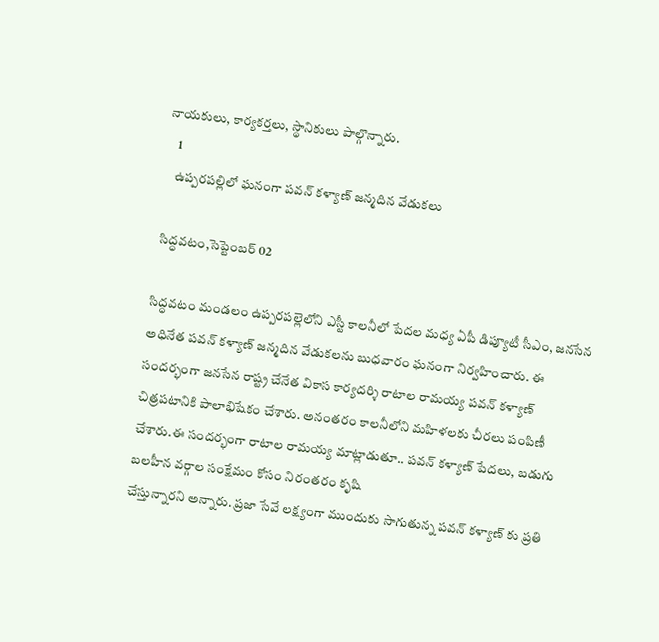నాయకులు, కార్యకర్తలు, స్థానికులు పాల్గొన్నారు.
    1
    ఉప్పరపల్లిలో ఘనంగా పవన్ కళ్యాణ్ జన్మదిన వేడుకలు

 సిద్ధవటం,సెప్టెంబర్ 02

సిద్ధవటం మండలం ఉప్పరపల్లెలోని ఎస్టీ కాలనీలో పేదల మధ్య ఏపీ డిప్యూటీ సీఎం, జనసేన అధినేత పవన్ కళ్యాణ్ జన్మదిన వేడుకలను బుధవారం ఘనంగా నిర్వహించారు. ఈ సందర్భంగా జనసేన రాష్ట్ర చేనేత వికాస కార్యదర్శి రాటాల రామయ్య పవన్ కళ్యాణ్ చిత్రపటానికి పాలాభిషేకం చేశారు. అనంతరం కాలనీలోని మహిళలకు చీరలు పంపిణీ చేశారు.ఈ సందర్భంగా రాటాల రామయ్య మాట్లాడుతూ.. పవన్ కళ్యాణ్ పేదలు, బడుగు బలహీన వర్గాల సంక్షేమం కోసం నిరంతరం కృషి
చేస్తున్నారని అన్నారు. ప్రజా సేవే లక్ష్యంగా ముందుకు సాగుతున్న పవన్ కళ్యాణ్ కు ప్రతి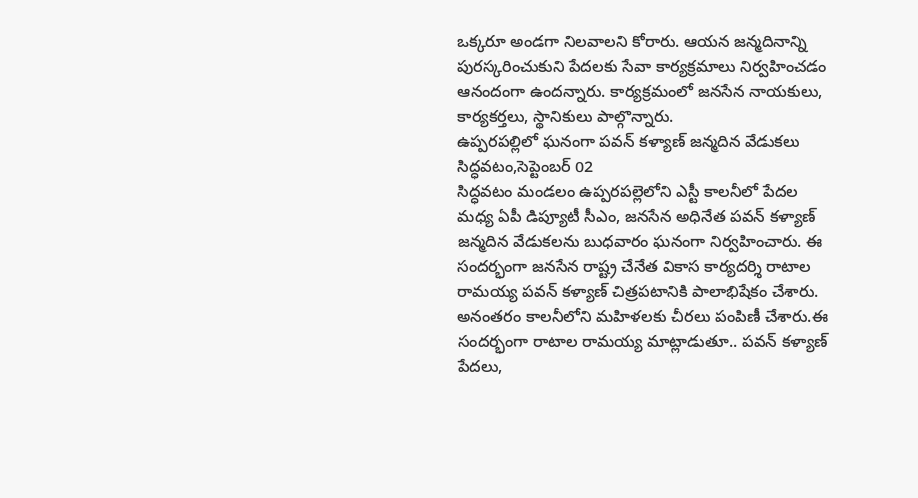ఒక్కరూ అండగా నిలవాలని కోరారు. ఆయన జన్మదినాన్ని పురస్కరించుకుని పేదలకు సేవా కార్యక్రమాలు నిర్వహించడం ఆనందంగా ఉందన్నారు. కార్యక్రమంలో జనసేన నాయకులు, కార్యకర్తలు, స్థానికులు పాల్గొన్నారు.
ఉప్పరపల్లిలో ఘనంగా పవన్ కళ్యాణ్ జన్మదిన వేడుకలు
సిద్ధవటం,సెప్టెంబర్ 02
సిద్ధవటం మండలం ఉప్పరపల్లెలోని ఎస్టీ కాలనీలో పేదల మధ్య ఏపీ డిప్యూటీ సీఎం, జనసేన అధినేత పవన్ కళ్యాణ్ జన్మదిన వేడుకలను బుధవారం ఘనంగా నిర్వహించారు. ఈ సందర్భంగా జనసేన రాష్ట్ర చేనేత వికాస కార్యదర్శి రాటాల రామయ్య పవన్ కళ్యాణ్ చిత్రపటానికి పాలాభిషేకం చేశారు. అనంతరం కాలనీలోని మహిళలకు చీరలు పంపిణీ చేశారు.ఈ సందర్భంగా రాటాల రామయ్య మాట్లాడుతూ.. పవన్ కళ్యాణ్ పేదలు,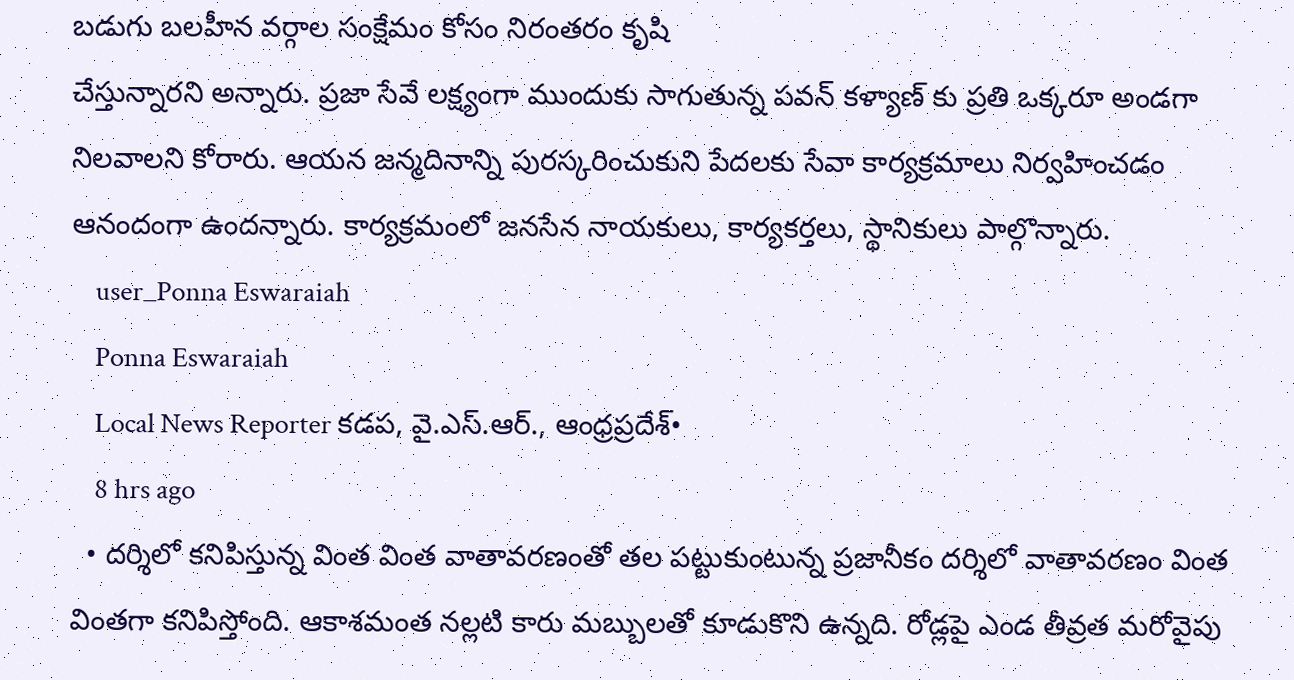బడుగు బలహీన వర్గాల సంక్షేమం కోసం నిరంతరం కృషి
చేస్తున్నారని అన్నారు. ప్రజా సేవే లక్ష్యంగా ముందుకు సాగుతున్న పవన్ కళ్యాణ్ కు ప్రతి ఒక్కరూ అండగా నిలవాలని కోరారు. ఆయన జన్మదినాన్ని పురస్కరించుకుని పేదలకు సేవా కార్యక్రమాలు నిర్వహించడం ఆనందంగా ఉందన్నారు. కార్యక్రమంలో జనసేన నాయకులు, కార్యకర్తలు, స్థానికులు పాల్గొన్నారు.
    user_Ponna Eswaraiah
    Ponna Eswaraiah
    Local News Reporter కడప, వై.ఎస్.ఆర్., ఆంధ్రప్రదేశ్•
    8 hrs ago
  • దర్శిలో కనిపిస్తున్న వింత వింత వాతావరణంతో తల పట్టుకుంటున్న ప్రజానీకం దర్శిలో వాతావరణం వింత వింతగా కనిపిస్తోంది. ఆకాశమంత నల్లటి కారు మబ్బులతో కూడుకొని ఉన్నది. రోడ్లపై ఎండ తీవ్రత మరోవైపు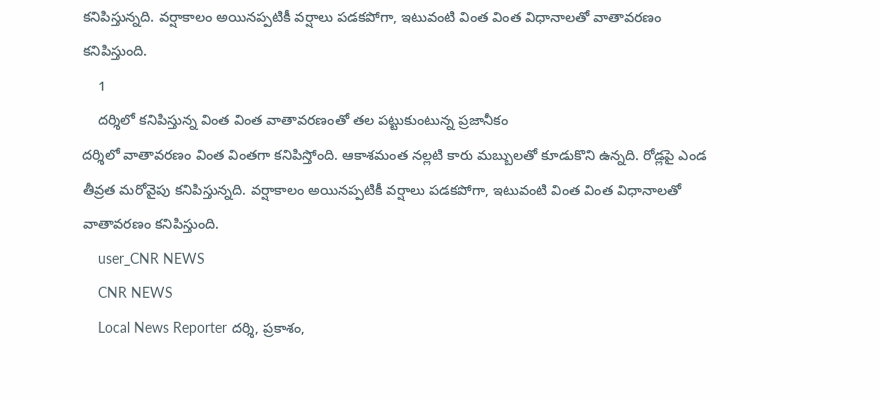కనిపిస్తున్నది. వర్షాకాలం అయినప్పటికీ వర్షాలు పడకపోగా, ఇటువంటి వింత వింత విధానాలతో వాతావరణం కనిపిస్తుంది.
    1
    దర్శిలో కనిపిస్తున్న వింత వింత వాతావరణంతో తల పట్టుకుంటున్న ప్రజానీకం
దర్శిలో వాతావరణం వింత వింతగా కనిపిస్తోంది. ఆకాశమంత నల్లటి కారు మబ్బులతో కూడుకొని ఉన్నది. రోడ్లపై ఎండ తీవ్రత మరోవైపు కనిపిస్తున్నది. వర్షాకాలం అయినప్పటికీ వర్షాలు పడకపోగా, ఇటువంటి వింత వింత విధానాలతో వాతావరణం కనిపిస్తుంది.
    user_CNR NEWS
    CNR NEWS
    Local News Reporter దర్శి, ప్రకాశం,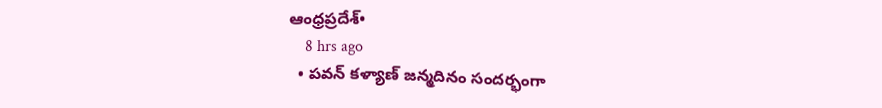ఆంధ్రప్రదేశ్•
    8 hrs ago
  • పవన్ కళ్యాణ్ జన్మదినం సందర్భంగా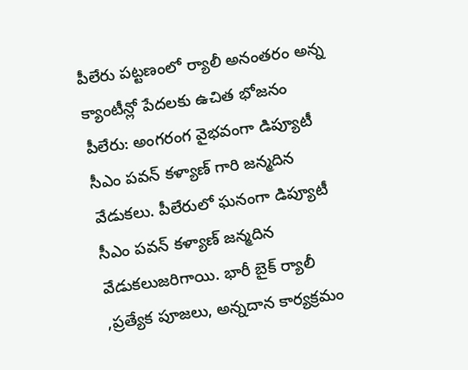పీలేరు పట్టణంలో ర్యాలీ అనంతరం అన్న క్యాంటీన్లో పేదలకు ఉచిత భోజనం పీలేరు: అంగరంగ వైభవంగా డిప్యూటీ సీఎం పవన్ కళ్యాణ్ గారి జన్మదిన వేడుకలు. పీలేరులో ఘనంగా డిప్యూటీ సీఎం పవన్ కళ్యాణ్ జన్మదిన వేడుకలుజరిగాయి. భారీ బైక్ ర్యాలీ ,ప్రత్యేక పూజలు, అన్నదాన కార్యక్రమం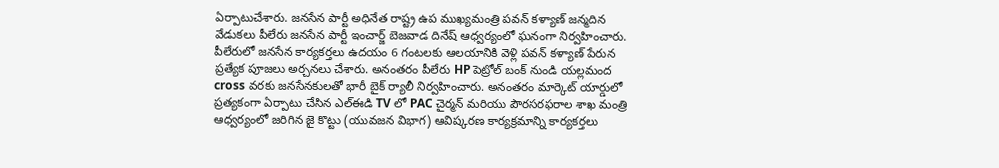ఏర్పాటుచేశారు. జనసేన పార్టీ అధినేత రాష్ట్ర ఉప ముఖ్యమంత్రి పవన్ కళ్యాణ్ జన్మదిన వేడుకలు పీలేరు జనసేన పార్టీ ఇంచార్జ్ బెజవాడ దినేష్ ఆధ్వర్యంలో ఘనంగా నిర్వహించారు. పీలేరులో జనసేన కార్యకర్తలు ఉదయం 6 గంటలకు ఆలయానికి వెళ్లి పవన్ కళ్యాణ్ పేరున ప్రత్యేక పూజలు అర్చనలు చేశారు. అనంతరం పీలేరు HP పెట్రోల్ బంక్ నుండి యల్లమంద cross వరకు జనసేనకులతో భారీ బైక్ ర్యాలీ నిర్వహించారు. అనంతరం మార్కెట్ యార్డులో ప్రత్యకంగా ఏర్పాటు చేసిన ఎల్ఈడి TV లో PAC చైర్మన్ మరియు పౌరసరఫరాల శాఖ మంత్రి ఆధ్వర్యంలో జరిగిన జై కొట్టు (యువజన విభాగ) ఆవిష్కరణ కార్యక్రమాన్ని కార్యకర్తలు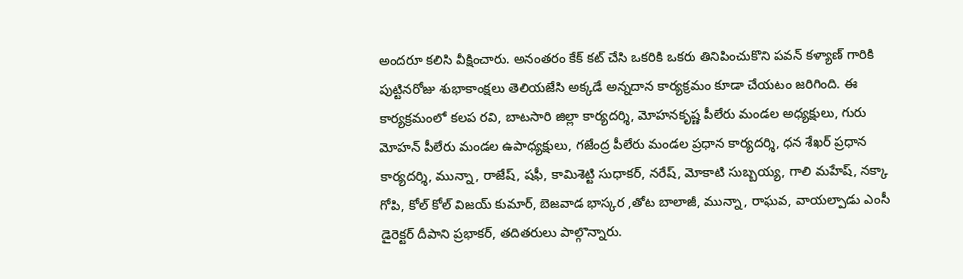అందరూ కలిసి వీక్షించారు. అనంతరం కేక్ కట్ చేసి ఒకరికి ఒకరు తినిపించుకొని పవన్ కళ్యాణ్ గారికి పుట్టినరోజు శుభాకాంక్షలు తెలియజేసి అక్కడే అన్నదాన కార్యక్రమం కూడా చేయటం జరిగింది. ఈ కార్యక్రమంలో కలప రవి, బాటసారి జిల్లా కార్యదర్శి, మోహనకృష్ణ పీలేరు మండల అధ్యక్షులు, గురు మోహన్ పీలేరు మండల ఉపాధ్యక్షులు, గజేంద్ర పీలేరు మండల ప్రధాన కార్యదర్శి, ధన శేఖర్ ప్రధాన కార్యదర్శి, మున్నా, రాజేష్, షఫీ, కామిశెట్టి సుధాకర్, నరేష్, మోకాటి సుబ్బయ్య, గాలి మహేష్, నక్కా గోపి, కోల్ కోల్ విజయ్ కుమార్, బెజవాడ భాస్కర ,తోట బాలాజీ, మున్నా, రాఘవ, వాయల్పాడు ఎంసీ డైరెక్టర్ దీపాని ప్రభాకర్, తదితరులు పాల్గొన్నారు.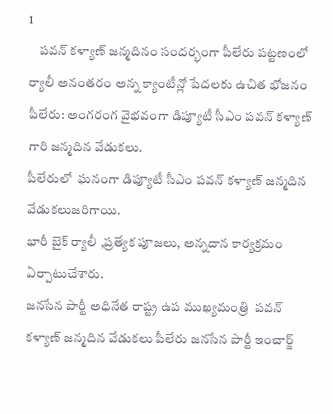1
    పవన్ కళ్యాణ్ జన్మదినం సందర్భంగా పీలేరు పట్టణంలో ర్యాలీ అనంతరం అన్న క్యాంటీన్లో పేదలకు ఉచిత భోజనం
పీలేరు: అంగరంగ వైభవంగా డిప్యూటీ సీఎం పవన్ కళ్యాణ్ గారి జన్మదిన వేడుకలు.
పీలేరులో  ఘనంగా డిప్యూటీ సీఎం పవన్ కళ్యాణ్ జన్మదిన వేడుకలుజరిగాయి.
భారీ బైక్ ర్యాలీ ,ప్రత్యేక పూజలు, అన్నదాన కార్యక్రమం ఏర్పాటుచేశారు.
జనసేన పార్టీ అధినేత రాష్ట్ర ఉప ముఖ్యమంత్రి  పవన్ కళ్యాణ్ జన్మదిన వేడుకలు పీలేరు జనసేన పార్టీ ఇంచార్జ్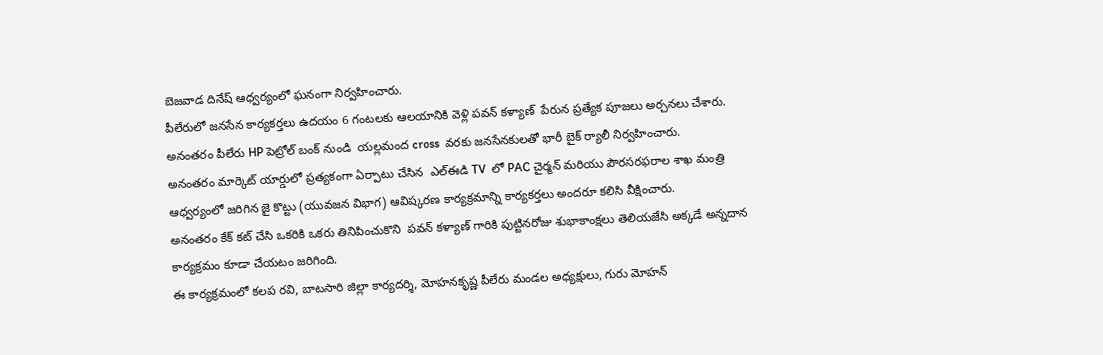బెజవాడ దినేష్ ఆధ్వర్యంలో ఘనంగా నిర్వహించారు.
పీలేరులో జనసేన కార్యకర్తలు ఉదయం 6 గంటలకు ఆలయానికి వెళ్లి పవన్ కళ్యాణ్  పేరున ప్రత్యేక పూజలు అర్చనలు చేశారు. అనంతరం పీలేరు HP పెట్రోల్ బంక్ నుండి  యల్లమంద cross  వరకు జనసేనకులతో భారీ బైక్ ర్యాలీ నిర్వహించారు.
అనంతరం మార్కెట్ యార్డులో ప్రత్యకంగా ఏర్పాటు చేసిన  ఎల్ఈడి TV  లో PAC చైర్మన్ మరియు పౌరసరఫరాల శాఖ మంత్రి ఆధ్వర్యంలో జరిగిన జై కొట్టు (యువజన విభాగ) ఆవిష్కరణ కార్యక్రమాన్ని కార్యకర్తలు అందరూ కలిసి వీక్షించారు.
అనంతరం కేక్ కట్ చేసి ఒకరికి ఒకరు తినిపించుకొని  పవన్ కళ్యాణ్ గారికి పుట్టినరోజు శుభాకాంక్షలు తెలియజేసి అక్కడే అన్నదాన కార్యక్రమం కూడా చేయటం జరిగింది.
ఈ కార్యక్రమంలో కలప రవి, బాటసారి జిల్లా కార్యదర్శి, మోహనకృష్ణ పీలేరు మండల అధ్యక్షులు, గురు మోహన్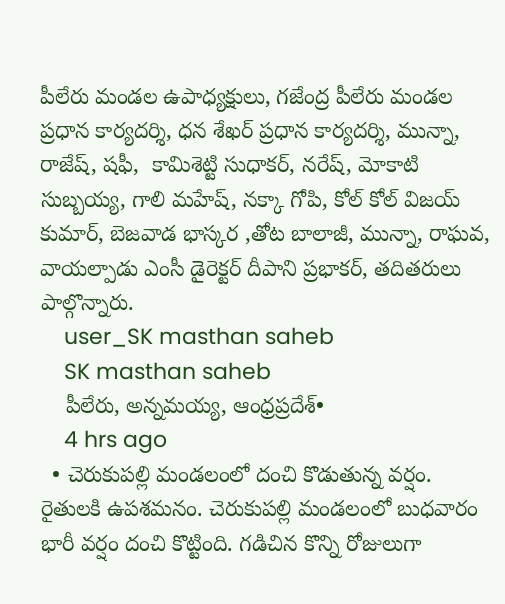పీలేరు మండల ఉపాధ్యక్షులు, గజేంద్ర పీలేరు మండల ప్రధాన కార్యదర్శి, ధన శేఖర్ ప్రధాన కార్యదర్శి, మున్నా, రాజేష్, షఫీ,  కామిశెట్టి సుధాకర్, నరేష్, మోకాటి సుబ్బయ్య, గాలి మహేష్, నక్కా గోపి, కోల్ కోల్ విజయ్ కుమార్, బెజవాడ భాస్కర ,తోట బాలాజీ, మున్నా, రాఘవ, వాయల్పాడు ఎంసీ డైరెక్టర్ దీపాని ప్రభాకర్, తదితరులు పాల్గొన్నారు.
    user_SK masthan saheb
    SK masthan saheb
    పీలేరు, అన్నమయ్య, ఆంధ్రప్రదేశ్•
    4 hrs ago
  • చెరుకుపల్లి మండలంలో దంచి కొడుతున్న వర్షం. రైతులకి ఉపశమనం. చెరుకుపల్లి మండలంలో బుధవారం భారీ వర్షం దంచి కొట్టింది. గడిచిన కొన్ని రోజులుగా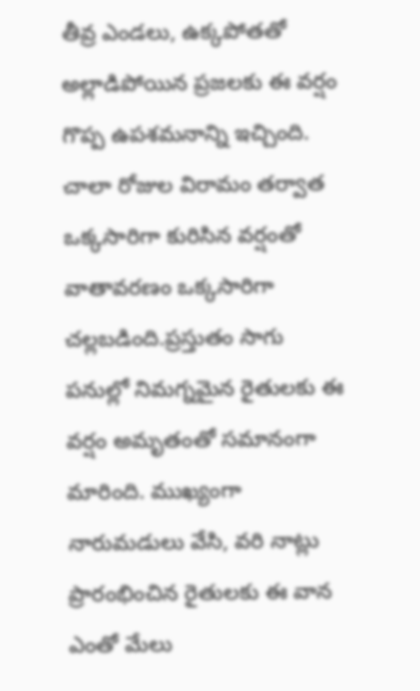తీవ్ర ఎండలు, ఉక్కపోతతో అల్లాడిపోయిన ప్రజలకు ఈ వర్షం గొప్ప ఉపశమనాన్ని ఇచ్చింది. చాలా రోజుల విరామం తర్వాత ఒక్కసారిగా కురిసిన వర్షంతో వాతావరణం ఒక్కసారిగా చల్లబడింది.ప్రస్తుతం సాగు పనుల్లో నిమగ్నమైన రైతులకు ఈ వర్షం అమృతంతో సమానంగా మారింది. ముఖ్యంగా నారుమడులు వేసి, వరి నాట్లు ప్రారంభించిన రైతులకు ఈ వాన ఎంతో మేలు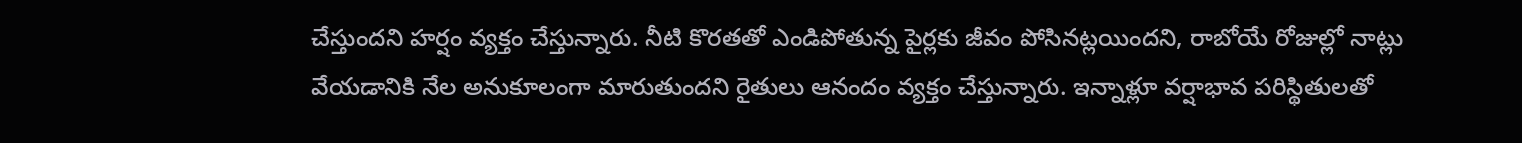చేస్తుందని హర్షం వ్యక్తం చేస్తున్నారు. నీటి కొరతతో ఎండిపోతున్న పైర్లకు జీవం పోసినట్లయిందని, రాబోయే రోజుల్లో నాట్లు వేయడానికి నేల అనుకూలంగా మారుతుందని రైతులు ఆనందం వ్యక్తం చేస్తున్నారు. ఇన్నాళ్లూ వర్షాభావ పరిస్థితులతో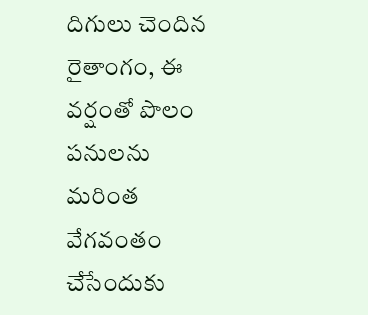దిగులు చెందిన రైతాంగం, ఈ వర్షంతో పొలం పనులను మరింత వేగవంతం చేసేందుకు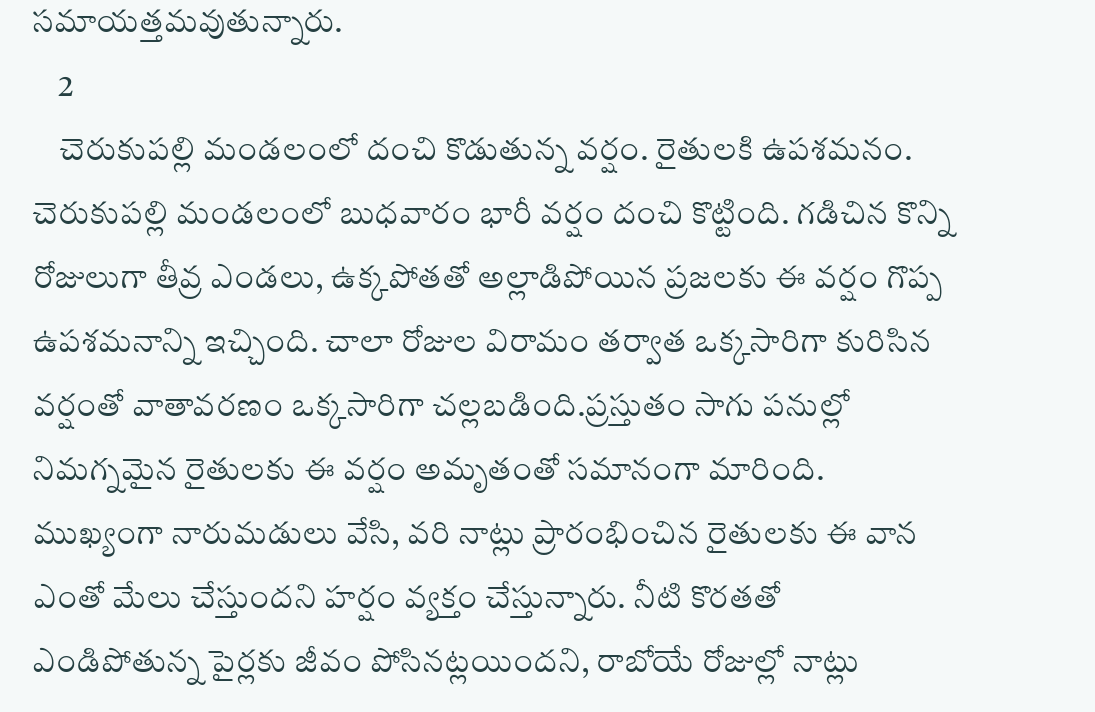సమాయత్తమవుతున్నారు.
    2
    చెరుకుపల్లి మండలంలో దంచి కొడుతున్న వర్షం. రైతులకి ఉపశమనం.
చెరుకుపల్లి మండలంలో బుధవారం భారీ వర్షం దంచి కొట్టింది. గడిచిన కొన్ని రోజులుగా తీవ్ర ఎండలు, ఉక్కపోతతో అల్లాడిపోయిన ప్రజలకు ఈ వర్షం గొప్ప ఉపశమనాన్ని ఇచ్చింది. చాలా రోజుల విరామం తర్వాత ఒక్కసారిగా కురిసిన వర్షంతో వాతావరణం ఒక్కసారిగా చల్లబడింది.ప్రస్తుతం సాగు పనుల్లో నిమగ్నమైన రైతులకు ఈ వర్షం అమృతంతో సమానంగా మారింది. ముఖ్యంగా నారుమడులు వేసి, వరి నాట్లు ప్రారంభించిన రైతులకు ఈ వాన ఎంతో మేలు చేస్తుందని హర్షం వ్యక్తం చేస్తున్నారు. నీటి కొరతతో ఎండిపోతున్న పైర్లకు జీవం పోసినట్లయిందని, రాబోయే రోజుల్లో నాట్లు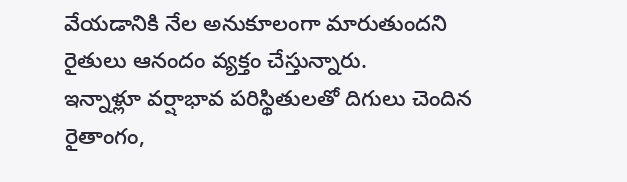వేయడానికి నేల అనుకూలంగా మారుతుందని రైతులు ఆనందం వ్యక్తం చేస్తున్నారు.
ఇన్నాళ్లూ వర్షాభావ పరిస్థితులతో దిగులు చెందిన రైతాంగం,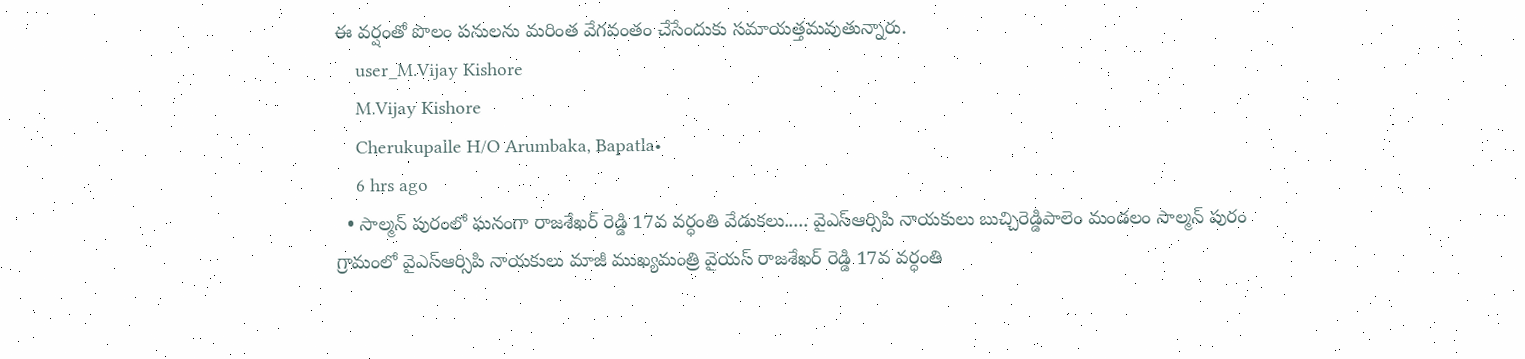ఈ వర్షంతో పొలం పనులను మరింత వేగవంతం చేసేందుకు సమాయత్తమవుతున్నారు.
    user_M.Vijay Kishore
    M.Vijay Kishore
    Cherukupalle H/O Arumbaka, Bapatla•
    6 hrs ago
  • సాల్మన్ పురంలో ఘనంగా రాజశేఖర్ రెడ్డి 17వ వర్ధంతి వేడుకలు..... వైఎస్ఆర్సిపి నాయకులు బుచ్చిరెడ్డిపాలెం మండలం సాల్మన్ పురం గ్రామంలో వైఎస్ఆర్సిపి నాయకులు మాజీ ముఖ్యమంత్రి వైయస్ రాజశేఖర్ రెడ్డి 17వ వర్ధంతి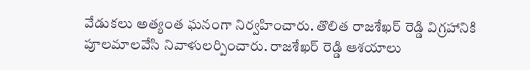వేడుకలు అత్యంత ఘనంగా నిర్వహించారు. తొలిత రాజశేఖర్ రెడ్డి విగ్రహానికి పూలమాలవేసి నివాళులర్పించారు. రాజశేఖర్ రెడ్డి ఆశయాలు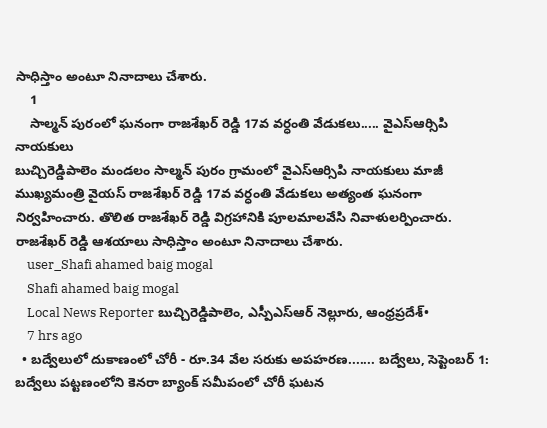సాధిస్తాం అంటూ నినాదాలు చేశారు.
    1
    సాల్మన్ పురంలో ఘనంగా రాజశేఖర్ రెడ్డి 17వ వర్ధంతి వేడుకలు..... వైఎస్ఆర్సిపి నాయకులు
బుచ్చిరెడ్డిపాలెం మండలం సాల్మన్ పురం గ్రామంలో వైఎస్ఆర్సిపి నాయకులు మాజీ ముఖ్యమంత్రి వైయస్ రాజశేఖర్ రెడ్డి 17వ వర్ధంతి వేడుకలు అత్యంత ఘనంగా నిర్వహించారు. తొలిత రాజశేఖర్ రెడ్డి విగ్రహానికి పూలమాలవేసి నివాళులర్పించారు. రాజశేఖర్ రెడ్డి ఆశయాలు సాధిస్తాం అంటూ నినాదాలు చేశారు.
    user_Shafi ahamed baig mogal
    Shafi ahamed baig mogal
    Local News Reporter బుచ్చిరెడ్డిపాలెం, ఎస్పీఎస్ఆర్ నెల్లూరు, ఆంధ్రప్రదేశ్•
    7 hrs ago
  • బద్వేలులో దుకాణంలో చోరీ - రూ.34 వేల సరుకు అపహరణ....... బద్వేలు, సెప్టెంబర్ 1: బద్వేలు పట్టణంలోని కెనరా బ్యాంక్ సమీపంలో చోరీ ఘటన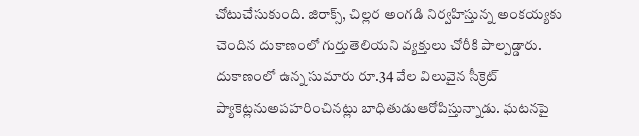చోటుచేసుకుంది. జిరాక్స్, చిల్లర అంగడి నిర్వహిస్తున్న అంకయ్యకు చెందిన దుకాణంలో గుర్తుతెలియని వ్యక్తులు చోరీకి పాల్పడ్డారు. దుకాణంలో ఉన్న సుమారు రూ.34 వేల విలువైన సీక్రెట్ ప్యాకెట్లనుఅపహరించినట్లు బాధితుడుఆరోపిస్తున్నాడు. ఘటనపై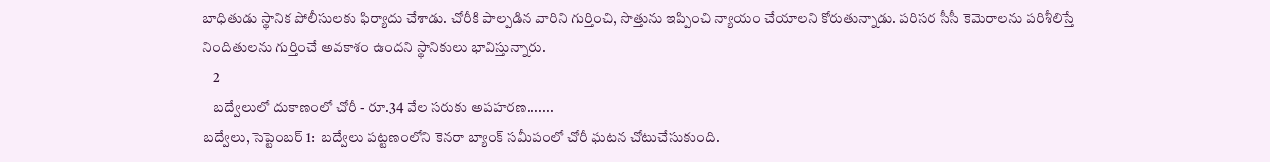బాధితుడు స్థానిక పోలీసులకు ఫిర్యాదు చేశాడు. చోరీకి పాల్పడిన వారిని గుర్తించి, సొత్తును ఇప్పించి న్యాయం చేయాలని కోరుతున్నాడు. పరిసర సీసీ కెమెరాలను పరిశీలిస్తే నిందితులను గుర్తించే అవకాశం ఉందని స్థానికులు భావిస్తున్నారు.
    2
    బద్వేలులో దుకాణంలో చోరీ - రూ.34 వేల సరుకు అపహరణ.......
బద్వేలు, సెప్టెంబర్ 1:  బద్వేలు పట్టణంలోని కెనరా బ్యాంక్ సమీపంలో చోరీ ఘటన చోటుచేసుకుంది.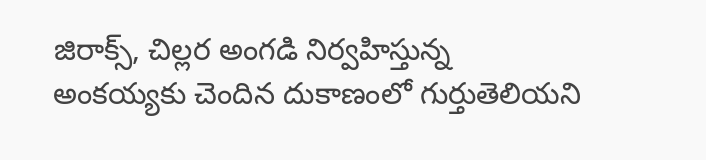జిరాక్స్, చిల్లర అంగడి నిర్వహిస్తున్న అంకయ్యకు చెందిన దుకాణంలో గుర్తుతెలియని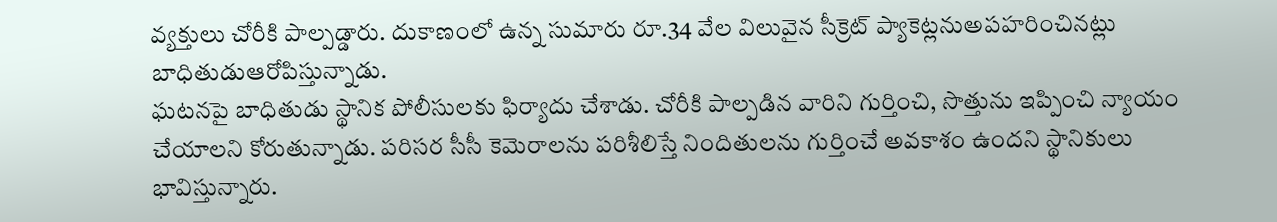వ్యక్తులు చోరీకి పాల్పడ్డారు. దుకాణంలో ఉన్న సుమారు రూ.34 వేల విలువైన సీక్రెట్ ప్యాకెట్లనుఅపహరించినట్లు బాధితుడుఆరోపిస్తున్నాడు.
ఘటనపై బాధితుడు స్థానిక పోలీసులకు ఫిర్యాదు చేశాడు. చోరీకి పాల్పడిన వారిని గుర్తించి, సొత్తును ఇప్పించి న్యాయం చేయాలని కోరుతున్నాడు. పరిసర సీసీ కెమెరాలను పరిశీలిస్తే నిందితులను గుర్తించే అవకాశం ఉందని స్థానికులు భావిస్తున్నారు.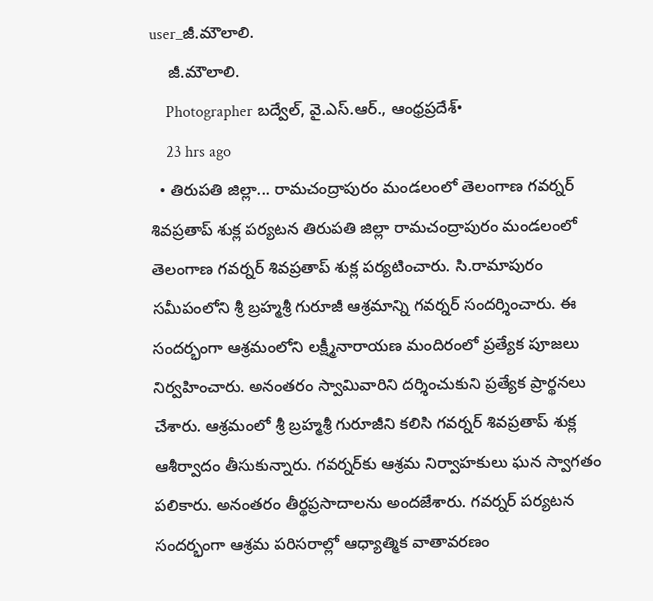user_జీ.మౌలాలి.
    జీ.మౌలాలి.
    Photographer బద్వేల్, వై.ఎస్.ఆర్., ఆంధ్రప్రదేశ్•
    23 hrs ago
  • తిరుపతి జిల్లా... రామచంద్రాపురం మండలంలో తెలంగాణ గవర్నర్ శివప్రతాప్ శుక్ల పర్యటన తిరుపతి జిల్లా రామచంద్రాపురం మండలంలో తెలంగాణ గవర్నర్ శివప్రతాప్ శుక్ల పర్యటించారు. సి.రామాపురం సమీపంలోని శ్రీ బ్రహ్మశ్రీ గురూజీ ఆశ్రమాన్ని గవర్నర్ సందర్శించారు. ఈ సందర్భంగా ఆశ్రమంలోని లక్ష్మీనారాయణ మందిరంలో ప్రత్యేక పూజలు నిర్వహించారు. అనంతరం స్వామివారిని దర్శించుకుని ప్రత్యేక ప్రార్థనలు చేశారు. ఆశ్రమంలో శ్రీ బ్రహ్మశ్రీ గురూజీని కలిసి గవర్నర్ శివప్రతాప్ శుక్ల ఆశీర్వాదం తీసుకున్నారు. గవర్నర్‌కు ఆశ్రమ నిర్వాహకులు ఘన స్వాగతం పలికారు. అనంతరం తీర్థప్రసాదాలను అందజేశారు. గవర్నర్ పర్యటన సందర్భంగా ఆశ్రమ పరిసరాల్లో ఆధ్యాత్మిక వాతావరణం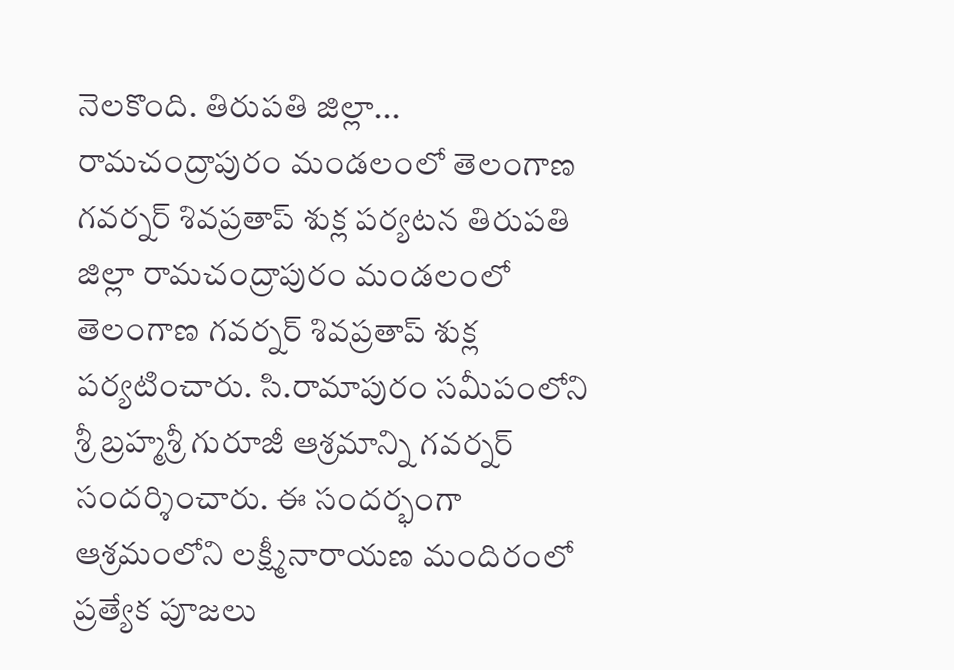నెలకొంది. తిరుపతి జిల్లా... రామచంద్రాపురం మండలంలో తెలంగాణ గవర్నర్ శివప్రతాప్ శుక్ల పర్యటన తిరుపతి జిల్లా రామచంద్రాపురం మండలంలో తెలంగాణ గవర్నర్ శివప్రతాప్ శుక్ల పర్యటించారు. సి.రామాపురం సమీపంలోని శ్రీ బ్రహ్మశ్రీ గురూజీ ఆశ్రమాన్ని గవర్నర్ సందర్శించారు. ఈ సందర్భంగా ఆశ్రమంలోని లక్ష్మీనారాయణ మందిరంలో ప్రత్యేక పూజలు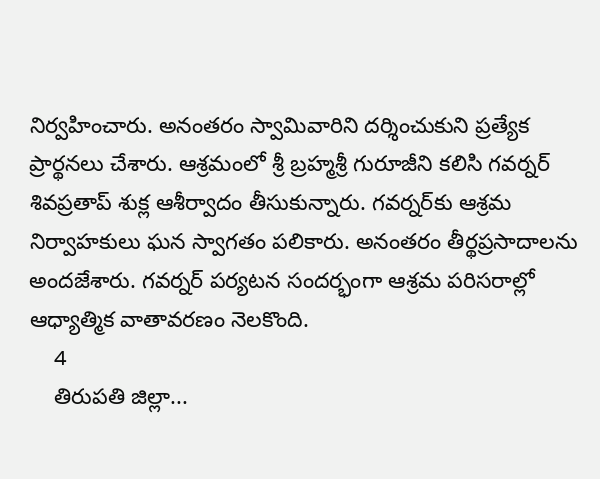నిర్వహించారు. అనంతరం స్వామివారిని దర్శించుకుని ప్రత్యేక ప్రార్థనలు చేశారు. ఆశ్రమంలో శ్రీ బ్రహ్మశ్రీ గురూజీని కలిసి గవర్నర్ శివప్రతాప్ శుక్ల ఆశీర్వాదం తీసుకున్నారు. గవర్నర్‌కు ఆశ్రమ నిర్వాహకులు ఘన స్వాగతం పలికారు. అనంతరం తీర్థప్రసాదాలను అందజేశారు. గవర్నర్ పర్యటన సందర్భంగా ఆశ్రమ పరిసరాల్లో ఆధ్యాత్మిక వాతావరణం నెలకొంది.
    4
    తిరుపతి జిల్లా...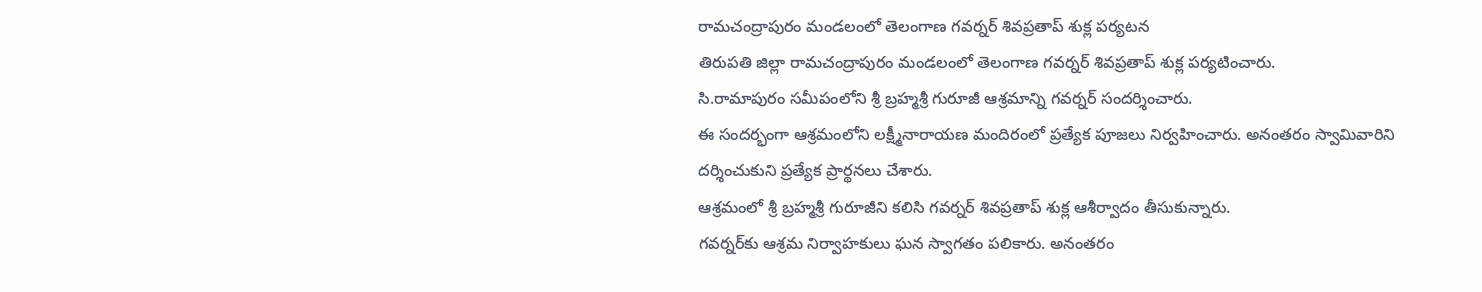రామచంద్రాపురం మండలంలో తెలంగాణ గవర్నర్ శివప్రతాప్ శుక్ల పర్యటన
తిరుపతి జిల్లా రామచంద్రాపురం మండలంలో తెలంగాణ గవర్నర్ శివప్రతాప్ శుక్ల పర్యటించారు.
సి.రామాపురం సమీపంలోని శ్రీ బ్రహ్మశ్రీ గురూజీ ఆశ్రమాన్ని గవర్నర్ సందర్శించారు.
ఈ సందర్భంగా ఆశ్రమంలోని లక్ష్మీనారాయణ మందిరంలో ప్రత్యేక పూజలు నిర్వహించారు. అనంతరం స్వామివారిని దర్శించుకుని ప్రత్యేక ప్రార్థనలు చేశారు.
ఆశ్రమంలో శ్రీ బ్రహ్మశ్రీ గురూజీని కలిసి గవర్నర్ శివప్రతాప్ శుక్ల ఆశీర్వాదం తీసుకున్నారు.
గవర్నర్‌కు ఆశ్రమ నిర్వాహకులు ఘన స్వాగతం పలికారు. అనంతరం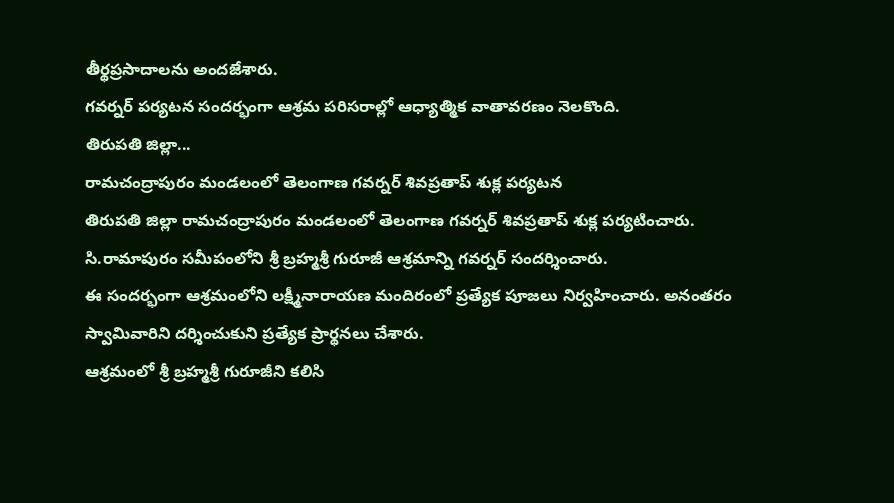తీర్థప్రసాదాలను అందజేశారు.
గవర్నర్ పర్యటన సందర్భంగా ఆశ్రమ పరిసరాల్లో ఆధ్యాత్మిక వాతావరణం నెలకొంది.
తిరుపతి జిల్లా...
రామచంద్రాపురం మండలంలో తెలంగాణ గవర్నర్ శివప్రతాప్ శుక్ల పర్యటన
తిరుపతి జిల్లా రామచంద్రాపురం మండలంలో తెలంగాణ గవర్నర్ శివప్రతాప్ శుక్ల పర్యటించారు.
సి.రామాపురం సమీపంలోని శ్రీ బ్రహ్మశ్రీ గురూజీ ఆశ్రమాన్ని గవర్నర్ సందర్శించారు.
ఈ సందర్భంగా ఆశ్రమంలోని లక్ష్మీనారాయణ మందిరంలో ప్రత్యేక పూజలు నిర్వహించారు. అనంతరం స్వామివారిని దర్శించుకుని ప్రత్యేక ప్రార్థనలు చేశారు.
ఆశ్రమంలో శ్రీ బ్రహ్మశ్రీ గురూజీని కలిసి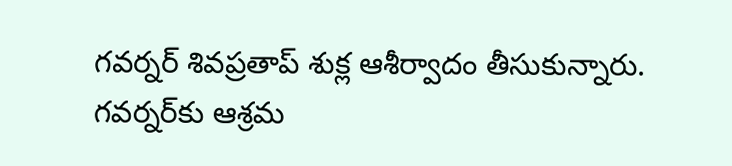గవర్నర్ శివప్రతాప్ శుక్ల ఆశీర్వాదం తీసుకున్నారు.
గవర్నర్‌కు ఆశ్రమ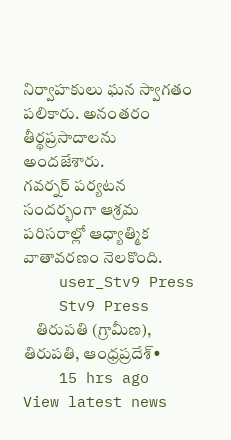నిర్వాహకులు ఘన స్వాగతం పలికారు. అనంతరం తీర్థప్రసాదాలను అందజేశారు.
గవర్నర్ పర్యటన సందర్భంగా ఆశ్రమ పరిసరాల్లో ఆధ్యాత్మిక వాతావరణం నెలకొంది.
    user_Stv9 Press
    Stv9 Press
    తిరుపతి (గ్రామీణ), తిరుపతి, ఆంధ్రప్రదేశ్•
    15 hrs ago
View latest news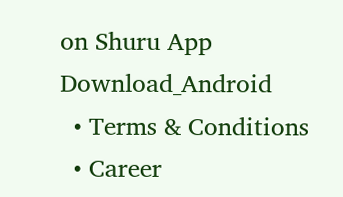on Shuru App
Download_Android
  • Terms & Conditions
  • Career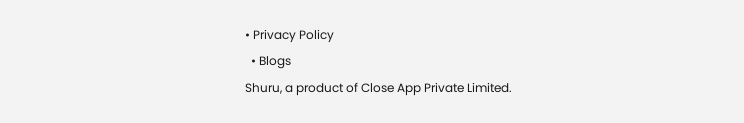• Privacy Policy
  • Blogs
Shuru, a product of Close App Private Limited.